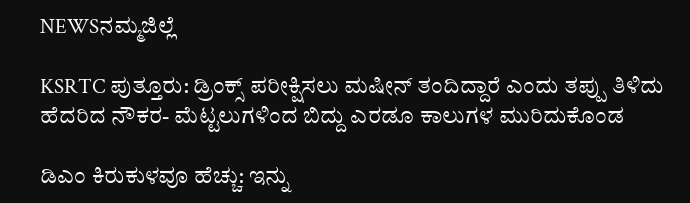NEWSನಮ್ಮಜಿಲ್ಲೆ

KSRTC ಪುತ್ತೂರು: ಡ್ರಿಂಕ್ಸ್ ಪರೀಕ್ಷಿಸಲು ಮಷೀನ್ ತಂದಿದ್ದಾರೆ ಎಂದು ತಪ್ಪು ತಿಳಿದು ಹೆದರಿದ ನೌಕರ- ಮೆಟ್ಟಲುಗಳಿಂದ ಬಿದ್ದು ಎರಡೂ ಕಾಲುಗಳ ಮುರಿದುಕೊಂಡ

ಡಿಎಂ ಕಿರುಕುಳವೂ ಹೆಚ್ಚು: ಇನ್ನು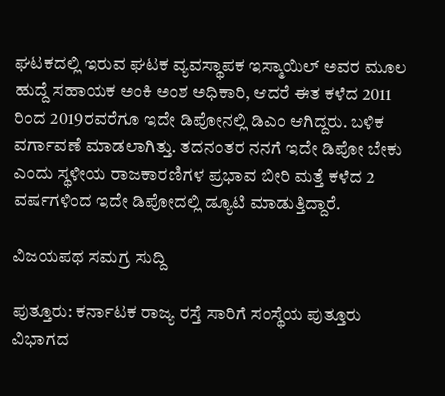ಘಟಕದಲ್ಲಿ ಇರುವ ಘಟಕ ವ್ಯವಸ್ಥಾಪಕ ಇಸ್ಮಾಯಿಲ್‌ ಅವರ ಮೂಲ ಹುದ್ದೆ ಸಹಾಯಕ ಅಂಕಿ ಅಂಶ ಅಧಿಕಾರಿ, ಆದರೆ ಈತ ಕಳೆದ 2011 ರಿಂದ 2019ರವರೆಗೂ ಇದೇ ಡಿಪೋನಲ್ಲಿ ಡಿಎಂ ಆಗಿದ್ದರು. ಬಳಿಕ ವರ್ಗಾವಣೆ ಮಾಡಲಾಗಿತ್ತು. ತದನಂತರ ನನಗೆ ಇದೇ ಡಿಪೋ ಬೇಕು ಎಂದು ಸ್ಥಳೀಯ ರಾಜಕಾರಣಿಗಳ ಪ್ರಭಾವ ಬೀರಿ ಮತ್ತೆ ಕಳೆದ 2 ವರ್ಷಗಳಿಂದ ಇದೇ ಡಿಪೋದಲ್ಲಿ ಡ್ಯೂಟಿ ಮಾಡುತ್ತಿದ್ದಾರೆ.

ವಿಜಯಪಥ ಸಮಗ್ರ ಸುದ್ದಿ

ಪುತ್ತೂರು: ಕರ್ನಾಟಕ ರಾಜ್ಯ ರಸ್ತೆ ಸಾರಿಗೆ ಸಂಸ್ಥೆಯ ಪುತ್ತೂರು ವಿಭಾಗದ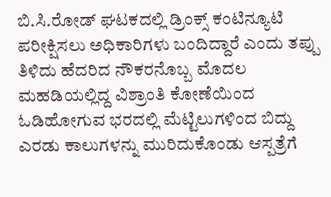ಬಿ.ಸಿ.ರೋಡ್ ಘಟಕದಲ್ಲಿ ಡ್ರಿಂಕ್ಸ್ ಕಂಟಿನ್ಯೂಟಿ ಪರೀಕ್ಷಿಸಲು ಅಧಿಕಾರಿಗಳು ಬಂದಿದ್ದಾರೆ ಎಂದು ತಪ್ಪು ತಿಳಿದು ಹೆದರಿದ ನೌಕರನೊಬ್ಬ ಮೊದಲ ಮಹಡಿಯಲ್ಲಿದ್ದ ವಿಶ್ರಾಂತಿ ಕೋಣೆಯಿಂದ ಓಡಿಹೋಗುವ ಭರದಲ್ಲಿ ಮೆಟ್ಟಿಲುಗಳಿಂದ ಬಿದ್ದು ಎರಡು ಕಾಲುಗಳನ್ನು ಮುರಿದುಕೊಂಡು ಆಸ್ಪತ್ರೆಗೆ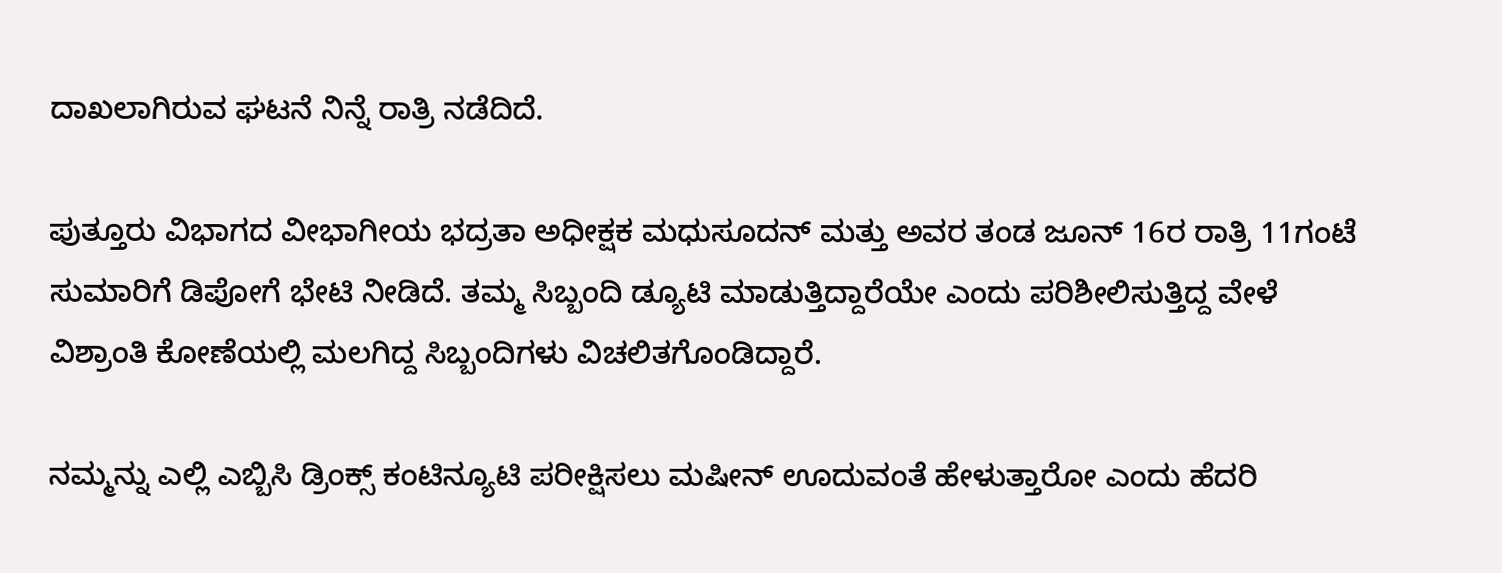ದಾಖಲಾಗಿರುವ ಘಟನೆ ನಿನ್ನೆ ರಾತ್ರಿ ನಡೆದಿದೆ.

ಪುತ್ತೂರು ವಿಭಾಗದ ವೀಭಾಗೀಯ ಭದ್ರತಾ ಅಧೀಕ್ಷಕ ಮಧುಸೂದನ್‌ ಮತ್ತು ಅವರ ತಂಡ ಜೂನ್‌ 16ರ ರಾತ್ರಿ 11ಗಂಟೆ ಸುಮಾರಿಗೆ ಡಿಪೋಗೆ ಭೇಟಿ ನೀಡಿದೆ. ತಮ್ಮ ಸಿಬ್ಬಂದಿ ಡ್ಯೂಟಿ ಮಾಡುತ್ತಿದ್ದಾರೆಯೇ ಎಂದು ಪರಿಶೀಲಿಸುತ್ತಿದ್ದ ವೇಳೆ ವಿಶ್ರಾಂತಿ ಕೋಣೆಯಲ್ಲಿ ಮಲಗಿದ್ದ ಸಿಬ್ಬಂದಿಗಳು ವಿಚಲಿತಗೊಂಡಿದ್ದಾರೆ.

ನಮ್ಮನ್ನು ಎಲ್ಲಿ ಎಬ್ಬಿಸಿ ಡ್ರಿಂಕ್ಸ್ ಕಂಟಿನ್ಯೂಟಿ ಪರೀಕ್ಷಿಸಲು ಮಷೀನ್ ಊದುವಂತೆ ಹೇಳುತ್ತಾರೋ ಎಂದು ಹೆದರಿ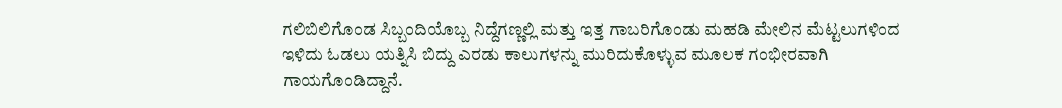ಗಲಿಬಿಲಿಗೊಂಡ ಸಿಬ್ಬಂದಿಯೊಬ್ಬ ನಿದ್ದೆಗಣ್ಣಲ್ಲಿ ಮತ್ತು ಇತ್ತ ಗಾಬರಿಗೊಂಡು ಮಹಡಿ ಮೇಲಿನ ಮೆಟ್ಟಲುಗಳಿಂದ ಇಳಿದು ಓಡಲು ಯತ್ನಿಸಿ ಬಿದ್ದು ಎರಡು ಕಾಲುಗಳನ್ನು ಮುರಿದುಕೊಳ್ಳುವ ಮೂಲಕ ಗಂಭೀರವಾಗಿ ಗಾಯಗೊಂಡಿದ್ದಾನೆ.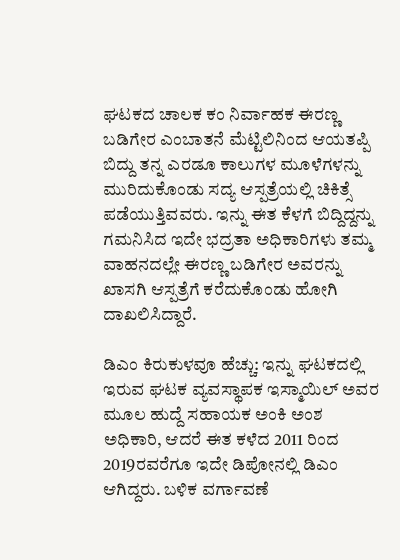ಘಟಕದ ಚಾಲಕ ಕಂ ನಿರ್ವಾಹಕ ಈರಣ್ಣ ಬಡಿಗೇರ ಎಂಬಾತನೆ ಮೆಟ್ಟಿಲಿನಿಂದ ಆಯತಪ್ಪಿ ಬಿದ್ದು ತನ್ನ ಎರಡೂ ಕಾಲುಗಳ ಮೂಳೆಗಳನ್ನು ಮುರಿದುಕೊಂಡು ಸದ್ಯ ಆಸ್ಪತ್ರೆಯಲ್ಲಿ ಚಿಕಿತ್ಸೆ ಪಡೆಯುತ್ತಿವವರು. ಇನ್ನು ಈತ ಕೆಳಗೆ ಬಿದ್ದಿದ್ದನ್ನು ಗಮನಿಸಿದ ಇದೇ ಭದ್ರತಾ ಅಧಿಕಾರಿಗಳು ತಮ್ಮ ವಾಹನದಲ್ಲೇ ಈರಣ್ಣ ಬಡಿಗೇರ ಅವರನ್ನು ಖಾಸಗಿ ಆಸ್ಪತ್ರೆಗೆ ಕರೆದುಕೊಂಡು ಹೋಗಿ ದಾಖಲಿಸಿದ್ದಾರೆ.

ಡಿಎಂ ಕಿರುಕುಳವೂ ಹೆಚ್ಚು: ಇನ್ನು ಘಟಕದಲ್ಲಿ ಇರುವ ಘಟಕ ವ್ಯವಸ್ಥಾಪಕ ಇಸ್ಮಾಯಿಲ್‌ ಅವರ ಮೂಲ ಹುದ್ದೆ ಸಹಾಯಕ ಅಂಕಿ ಅಂಶ ಅಧಿಕಾರಿ, ಆದರೆ ಈತ ಕಳೆದ 2011 ರಿಂದ 2019ರವರೆಗೂ ಇದೇ ಡಿಪೋನಲ್ಲಿ ಡಿಎಂ ಆಗಿದ್ದರು. ಬಳಿಕ ವರ್ಗಾವಣೆ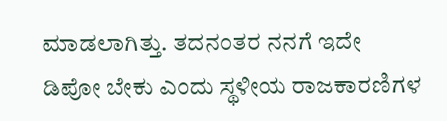ಮಾಡಲಾಗಿತ್ತು. ತದನಂತರ ನನಗೆ ಇದೇ ಡಿಪೋ ಬೇಕು ಎಂದು ಸ್ಥಳೀಯ ರಾಜಕಾರಣಿಗಳ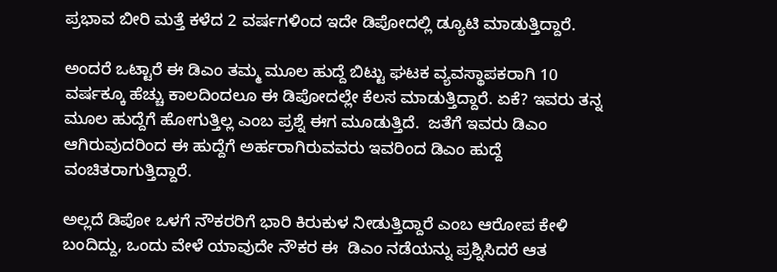ಪ್ರಭಾವ ಬೀರಿ ಮತ್ತೆ ಕಳೆದ 2 ವರ್ಷಗಳಿಂದ ಇದೇ ಡಿಪೋದಲ್ಲಿ ಡ್ಯೂಟಿ ಮಾಡುತ್ತಿದ್ದಾರೆ.

ಅಂದರೆ ಒಟ್ಟಾರೆ ಈ ಡಿಎಂ ತಮ್ಮ ಮೂಲ ಹುದ್ದೆ ಬಿಟ್ಟು ಘಟಕ ವ್ಯವಸ್ಥಾಪಕರಾಗಿ 10 ವರ್ಷಕ್ಕೂ ಹೆಚ್ಚು ಕಾಲದಿಂದಲೂ ಈ ಡಿಪೋದಲ್ಲೇ ಕೆಲಸ ಮಾಡುತ್ತಿದ್ದಾರೆ. ಏಕೆ? ಇವರು ತನ್ನ ಮೂಲ ಹುದ್ದೆಗೆ ಹೋಗುತ್ತಿಲ್ಲ ಎಂಬ ಪ್ರಶ್ನೆ ಈಗ ಮೂಡುತ್ತಿದೆ.  ಜತೆಗೆ ಇವರು ಡಿಎಂ ಆಗಿರುವುದರಿಂದ ಈ ಹುದ್ದೆಗೆ ಅರ್ಹರಾಗಿರುವವರು ಇವರಿಂದ ಡಿಎಂ ಹುದ್ದೆ ವಂಚಿತರಾಗುತ್ತಿದ್ದಾರೆ.

ಅಲ್ಲದೆ ಡಿಪೋ ಒಳಗೆ ನೌಕರರಿಗೆ ಭಾರಿ ಕಿರುಕುಳ ನೀಡುತ್ತಿದ್ದಾರೆ ಎಂಬ ಆರೋಪ ಕೇಳಿ ಬಂದಿದ್ದು, ಒಂದು ವೇಳೆ ಯಾವುದೇ ನೌಕರ ಈ  ಡಿಎಂ ನಡೆಯನ್ನು ಪ್ರಶ್ನಿಸಿದರೆ ಆತ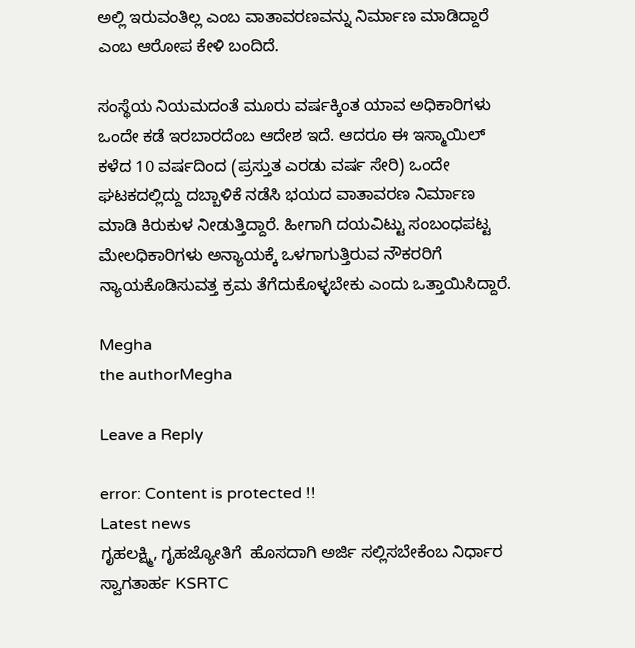ಅಲ್ಲಿ ಇರುವಂತಿಲ್ಲ ಎಂಬ ವಾತಾವರಣವನ್ನು ನಿರ್ಮಾಣ ಮಾಡಿದ್ದಾರೆ ಎಂಬ ಆರೋಪ ಕೇಳಿ ಬಂದಿದೆ.

ಸಂಸ್ಥೆಯ ನಿಯಮದಂತೆ ಮೂರು ವರ್ಷಕ್ಕಿಂತ ಯಾವ ಅಧಿಕಾರಿಗಳು ಒಂದೇ ಕಡೆ ಇರಬಾರದೆಂಬ ಆದೇಶ ಇದೆ. ಆದರೂ ಈ ಇಸ್ಮಾಯಿಲ್‌ ಕಳೆದ 10 ವರ್ಷದಿಂದ (ಪ್ರಸ್ತುತ ಎರಡು ವರ್ಷ ಸೇರಿ) ಒಂದೇ ಘಟಕದಲ್ಲಿದ್ದು ದಬ್ಬಾಳಿಕೆ ನಡೆಸಿ ಭಯದ ವಾತಾವರಣ ನಿರ್ಮಾಣ ಮಾಡಿ ಕಿರುಕುಳ ನೀಡುತ್ತಿದ್ದಾರೆ. ಹೀಗಾಗಿ ದಯವಿಟ್ಟು ಸಂಬಂಧಪಟ್ಟ ಮೇಲಧಿಕಾರಿಗಳು ಅನ್ಯಾಯಕ್ಕೆ ಒಳಗಾಗುತ್ತಿರುವ ನೌಕರರಿಗೆ ನ್ಯಾಯಕೊಡಿಸುವತ್ತ ಕ್ರಮ ತೆಗೆದುಕೊಳ್ಳಬೇಕು ಎಂದು ಒತ್ತಾಯಿಸಿದ್ದಾರೆ.

Megha
the authorMegha

Leave a Reply

error: Content is protected !!
Latest news
ಗೃಹಲಕ್ಷ್ಮಿ, ಗೃಹಜ್ಯೋತಿಗೆ  ಹೊಸದಾಗಿ ಅರ್ಜಿ ಸಲ್ಲಿಸಬೇಕೆಂಬ ನಿರ್ಧಾರ ಸ್ವಾಗತಾರ್ಹ KSRTC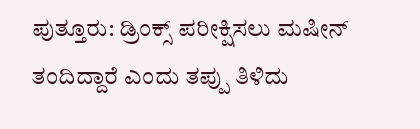ಪುತ್ತೂರು: ಡ್ರಿಂಕ್ಸ್ ಪರೀಕ್ಷಿಸಲು ಮಷೀನ್ ತಂದಿದ್ದಾರೆ ಎಂದು ತಪ್ಪು ತಿಳಿದು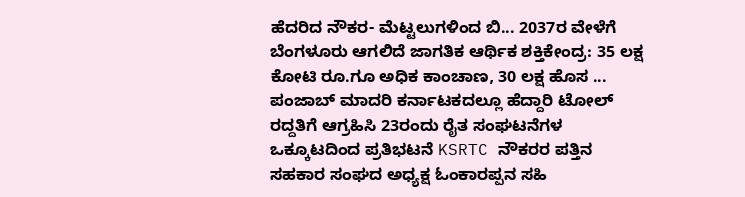ಹೆದರಿದ ನೌಕರ- ಮೆಟ್ಟಲುಗಳಿಂದ ಬಿ... 2037ರ ವೇಳೆಗೆ ಬೆಂಗಳೂರು ಆಗಲಿದೆ ಜಾಗತಿಕ ಆರ್ಥಿಕ ಶಕ್ತಿಕೇಂದ್ರ: 35 ಲಕ್ಷ ಕೋಟಿ ರೂ.ಗೂ ಅಧಿಕ ಕಾಂಚಾಣ, 30 ಲಕ್ಷ ಹೊಸ ... ಪಂಜಾಬ್ ಮಾದರಿ ಕರ್ನಾಟಕದಲ್ಲೂ ಹೆದ್ದಾರಿ ಟೋಲ್‌ ರದ್ದತಿಗೆ ಆಗ್ರಹಿಸಿ 23ರಂದು ರೈತ ಸಂಘಟನೆಗಳ ಒಕ್ಕೂಟದಿಂದ ಪ್ರತಿಭಟನೆ KSRTC ನೌಕರರ ಪತ್ತಿನ ಸಹಕಾರ ಸಂಘದ ಅಧ್ಯಕ್ಷ ಓಂಕಾರಪ್ಪನ ಸಹಿ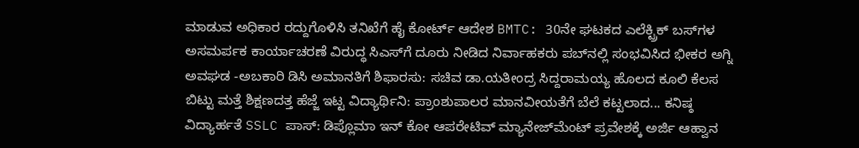ಮಾಡುವ ಅಧಿಕಾರ ರದ್ದುಗೊಳಿಸಿ ತನಿಖೆಗೆ ಹೈ ಕೋರ್ಟ್‌ ಆದೇಶ BMTC: 30ನೇ ಘಟಕದ ಎಲೆಕ್ಟ್ರಿಕ್‌ ಬಸ್‌ಗಳ ಅಸಮರ್ಪಕ ಕಾರ್ಯಾಚರಣೆ ವಿರುದ್ಧ ಸಿಎಸ್‌ಗೆ ದೂರು ನೀಡಿದ ನಿರ್ವಾಹಕರು ಪಬ್‌ನಲ್ಲಿ ಸಂಭವಿಸಿದ ಭೀಕರ ಅಗ್ನಿ ಅವಘಡ -ಅಬಕಾರಿ ಡಿಸಿ ಅಮಾನತಿಗೆ ಶಿಫಾರಸು: ಸಚಿವ ಡಾ.ಯತೀಂದ್ರ ಸಿದ್ದರಾಮಯ್ಯ ಹೊಲದ ಕೂಲಿ ಕೆಲಸ ಬಿಟ್ಟು ಮತ್ತೆ ಶಿಕ್ಷಣದತ್ತ ಹೆಜ್ಜೆ ಇಟ್ಟ ವಿದ್ಯಾರ್ಥಿನಿ: ಪ್ರಾಂಶುಪಾಲರ ಮಾನವೀಯತೆಗೆ ಬೆಲೆ ಕಟ್ಟಲಾದ... ಕನಿಷ್ಠ ವಿದ್ಯಾರ್ಹತೆ SSLC ಪಾಸ್‌: ಡಿಪ್ಲೊಮಾ ಇನ್ ಕೋ ಆಪರೇಟಿವ್ ಮ್ಯಾನೇಜ್‌ಮೆಂಟ್ ಪ್ರವೇಶಕ್ಕೆ ಅರ್ಜಿ ಆಹ್ವಾನ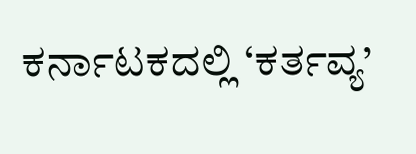ಕರ್ನಾಟಕದಲ್ಲಿ ‘ಕರ್ತವ್ಯ’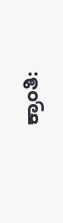ಕ್ರಾಂತಿ: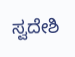ಸ್ವದೇಶಿ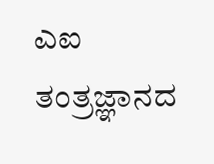ಎಐ ತಂತ್ರಜ್ಞಾನದ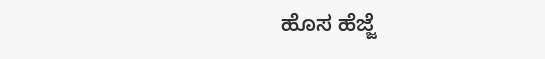ಹೊಸ ಹೆಜ್ಜೆ